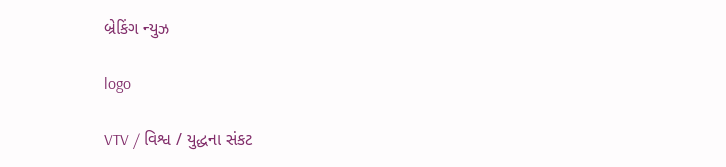બ્રેકિંગ ન્યુઝ

logo

VTV / વિશ્વ / યુદ્ધના સંકટ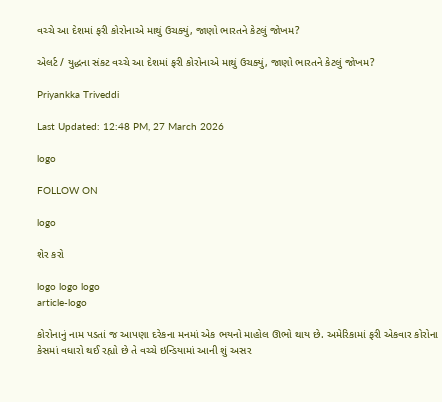વચ્ચે આ દેશમાં ફરી કોરોનાએ માથું ઉચક્યું, જાણો ભારતને કેટલું જોખમ?

એલર્ટ / યુદ્ધના સંકટ વચ્ચે આ દેશમાં ફરી કોરોનાએ માથું ઉચક્યું, જાણો ભારતને કેટલું જોખમ?

Priyankka Triveddi

Last Updated: 12:48 PM, 27 March 2026

logo

FOLLOW ON

logo

શેર કરો

logo logo logo
article-logo

કોરોનાનું નામ પડતાં જ આપણા દરેકના મનમાં એક ભયનો માહોલ ઊભો થાય છે. અમેરિકામાં ફરી એકવાર કોરોના કેસમાં વધારો થઈ રહ્યો છે તે વચ્ચે ઇન્ડિયામાં આની શું અસર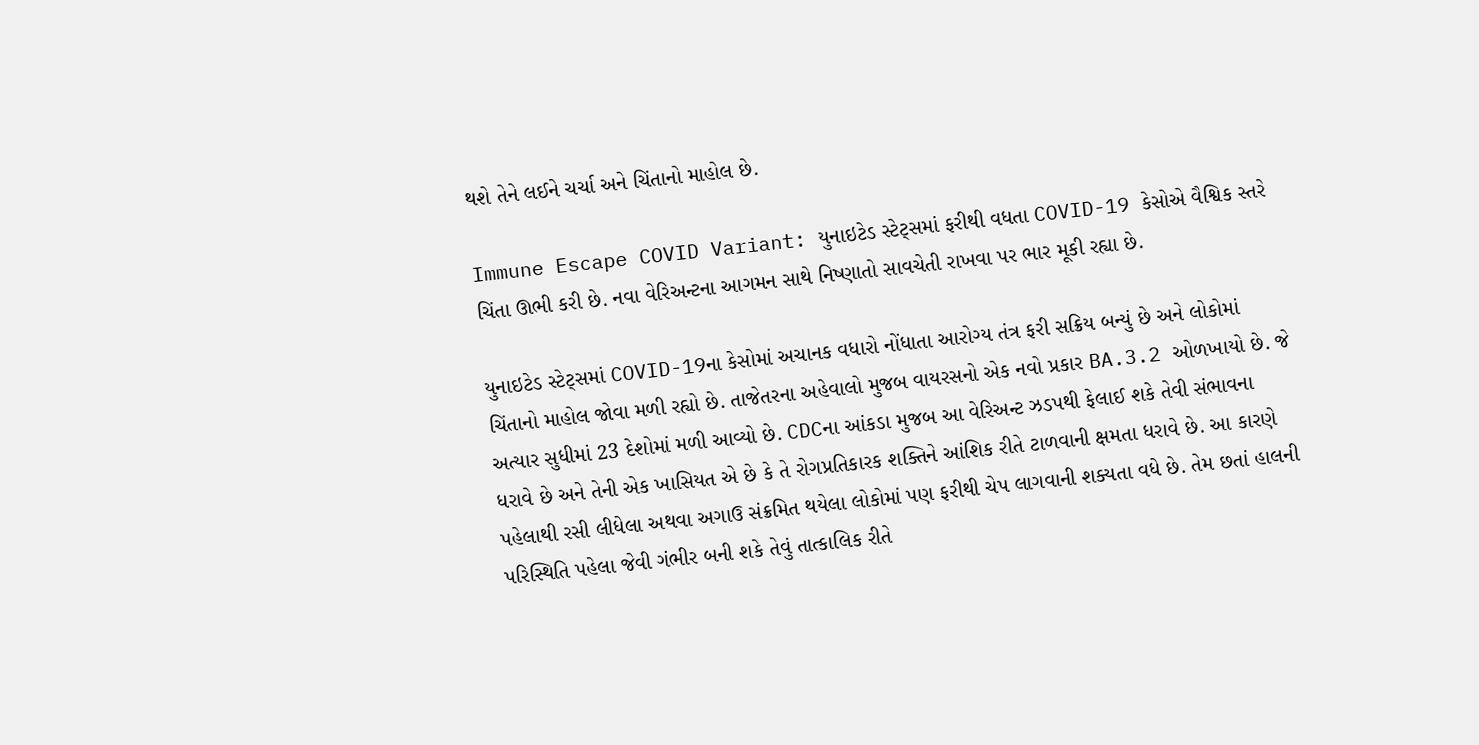થશે તેને લઈને ચર્ચા અને ચિંતાનો માહોલ છે.

Immune Escape COVID Variant: યુનાઇટેડ સ્ટેટ્સમાં ફરીથી વધતા COVID-19 કેસોએ વૈશ્વિક સ્તરે ચિંતા ઊભી કરી છે. નવા વેરિઅન્ટના આગમન સાથે નિષ્ણાતો સાવચેતી રાખવા પર ભાર મૂકી રહ્યા છે.

યુનાઇટેડ સ્ટેટ્સમાં COVID-19ના કેસોમાં અચાનક વધારો નોંધાતા આરોગ્ય તંત્ર ફરી સક્રિય બન્યું છે અને લોકોમાં ચિંતાનો માહોલ જોવા મળી રહ્યો છે. તાજેતરના અહેવાલો મુજબ વાયરસનો એક નવો પ્રકાર BA.3.2 ઓળખાયો છે. જે અત્યાર સુધીમાં 23 દેશોમાં મળી આવ્યો છે. CDCના આંકડા મુજબ આ વેરિઅન્ટ ઝડપથી ફેલાઈ શકે તેવી સંભાવના ધરાવે છે અને તેની એક ખાસિયત એ છે કે તે રોગપ્રતિકારક શક્તિને આંશિક રીતે ટાળવાની ક્ષમતા ધરાવે છે. આ કારણે પહેલાથી રસી લીધેલા અથવા અગાઉ સંક્રમિત થયેલા લોકોમાં પણ ફરીથી ચેપ લાગવાની શક્યતા વધે છે. તેમ છતાં હાલની પરિસ્થિતિ પહેલા જેવી ગંભીર બની શકે તેવું તાત્કાલિક રીતે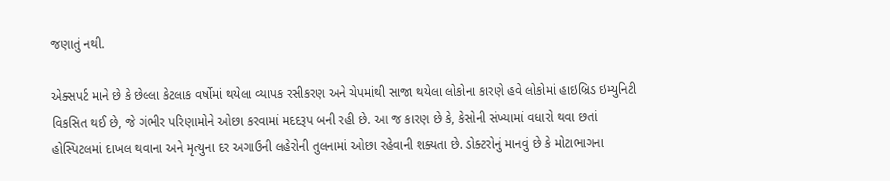જણાતું નથી.

એક્સપર્ટ માને છે કે છેલ્લા કેટલાક વર્ષોમાં થયેલા વ્યાપક રસીકરણ અને ચેપમાંથી સાજા થયેલા લોકોના કારણે હવે લોકોમાં હાઇબ્રિડ ઇમ્યુનિટી વિકસિત થઈ છે, જે ગંભીર પરિણામોને ઓછા કરવામાં મદદરૂપ બની રહી છે. આ જ કારણ છે કે, કેસોની સંખ્યામાં વધારો થવા છતાં હોસ્પિટલમાં દાખલ થવાના અને મૃત્યુના દર અગાઉની લહેરોની તુલનામાં ઓછા રહેવાની શક્યતા છે. ડોક્ટરોનું માનવું છે કે મોટાભાગના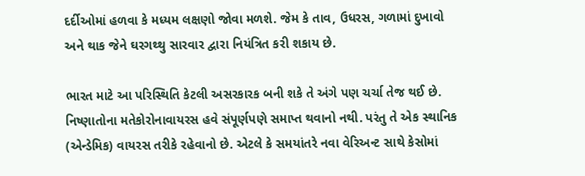દર્દીઓમાં હળવા કે મધ્યમ લક્ષણો જોવા મળશે. જેમ કે તાવ, ઉધરસ, ગળામાં દુખાવો અને થાક જેને ઘરગથ્થુ સારવાર દ્વારા નિયંત્રિત કરી શકાય છે.

ભારત માટે આ પરિસ્થિતિ કેટલી અસરકારક બની શકે તે અંગે પણ ચર્ચા તેજ થઈ છે. નિષ્ણાતોના મતેકોરોનાવાયરસ હવે સંપૂર્ણપણે સમાપ્ત થવાનો નથી. પરંતુ તે એક સ્થાનિક (એન્ડેમિક) વાયરસ તરીકે રહેવાનો છે. એટલે કે સમયાંતરે નવા વેરિઅન્ટ સાથે કેસોમાં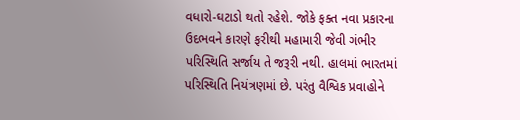વધારો-ઘટાડો થતો રહેશે. જોકે ફક્ત નવા પ્રકારના ઉદભવને કારણે ફરીથી મહામારી જેવી ગંભીર પરિસ્થિતિ સર્જાય તે જરૂરી નથી. હાલમાં ભારતમાં પરિસ્થિતિ નિયંત્રણમાં છે. પરંતુ વૈશ્વિક પ્રવાહોને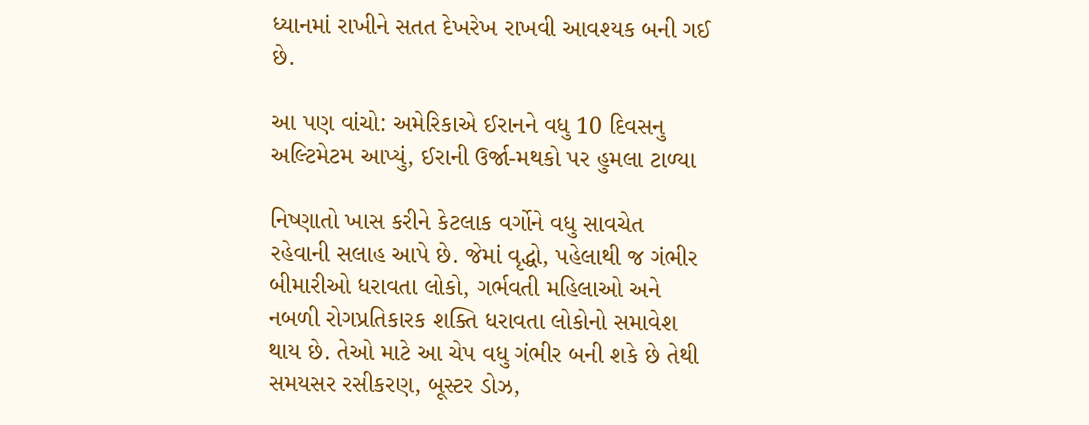ધ્યાનમાં રાખીને સતત દેખરેખ રાખવી આવશ્યક બની ગઈ છે.

આ પણ વાંચો: અમેરિકાએ ઈરાનને વધુ 10 દિવસનુ અલ્ટિમેટમ આપ્યું, ઈરાની ઉર્જા-મથકો પર હુમલા ટાળ્યા

નિષ્ણાતો ખાસ કરીને કેટલાક વર્ગોને વધુ સાવચેત રહેવાની સલાહ આપે છે. જેમાં વૃદ્ધો, પહેલાથી જ ગંભીર બીમારીઓ ધરાવતા લોકો, ગર્ભવતી મહિલાઓ અને નબળી રોગપ્રતિકારક શક્તિ ધરાવતા લોકોનો સમાવેશ થાય છે. તેઓ માટે આ ચેપ વધુ ગંભીર બની શકે છે તેથી સમયસર રસીકરણ, બૂસ્ટર ડોઝ,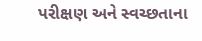પરીક્ષણ અને સ્વચ્છતાના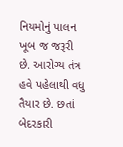નિયમોનું પાલન ખૂબ જ જરૂરી છે. આરોગ્ય તંત્ર હવે પહેલાથી વધુ તૈયાર છે. છતાં બેદરકારી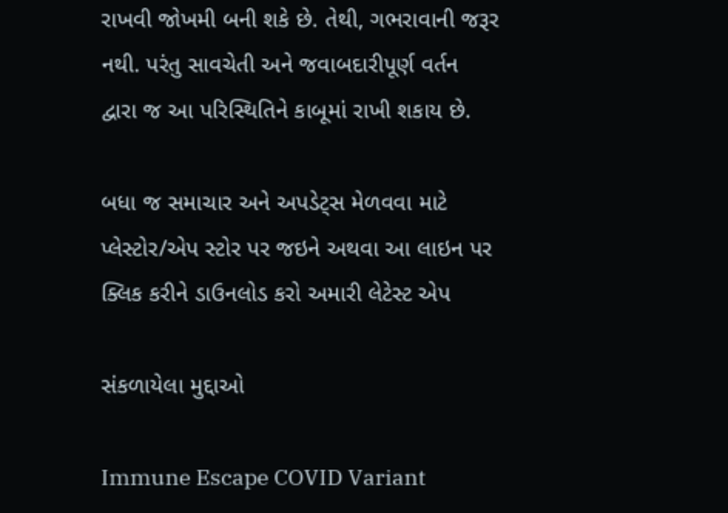રાખવી જોખમી બની શકે છે. તેથી, ગભરાવાની જરૂર નથી. પરંતુ સાવચેતી અને જવાબદારીપૂર્ણ વર્તન દ્વારા જ આ પરિસ્થિતિને કાબૂમાં રાખી શકાય છે.

બધા જ સમાચાર અને અપડેટ્સ મેળવવા માટે પ્લેસ્ટોર/એપ સ્ટોર પર જઇને અથવા આ લાઇન પર ક્લિક કરીને ડાઉનલોડ કરો અમારી લેટેસ્ટ એપ

સંકળાયેલા મુદ્દાઓ

Immune Escape COVID Variant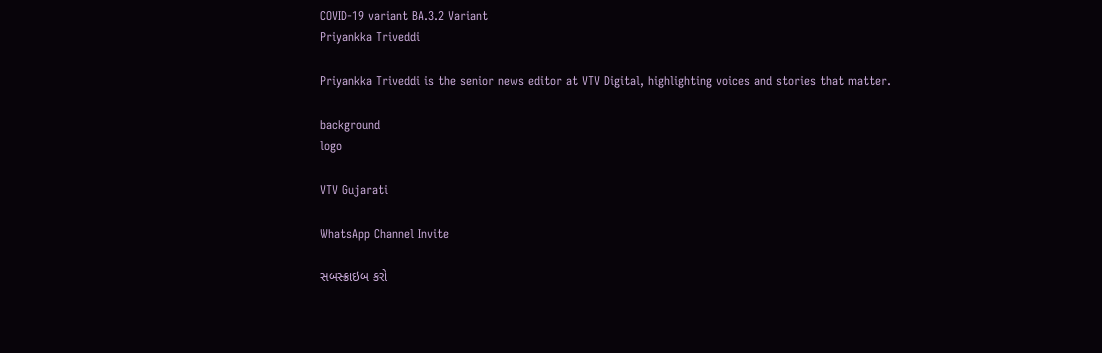COVID-19 variant BA.3.2 Variant
Priyankka Triveddi

Priyankka Triveddi is the senior news editor at VTV Digital, highlighting voices and stories that matter.

background
logo

VTV Gujarati

WhatsApp Channel Invite

સબસ્ક્રાઇબ કરો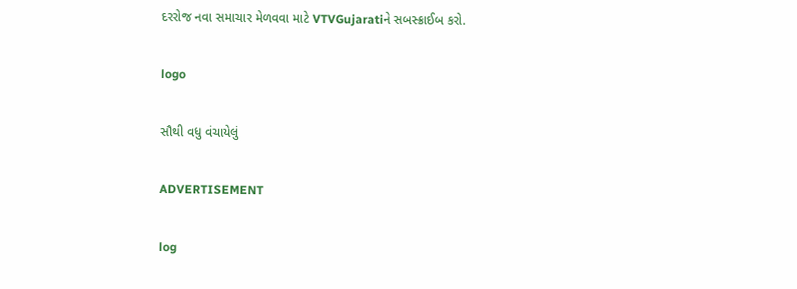દરરોજ નવા સમાચાર મેળવવા માટે VTVGujaratiને સબસ્ક્રાઈબ કરો.

logo

સૌથી વધુ વંચાયેલું

ADVERTISEMENT

log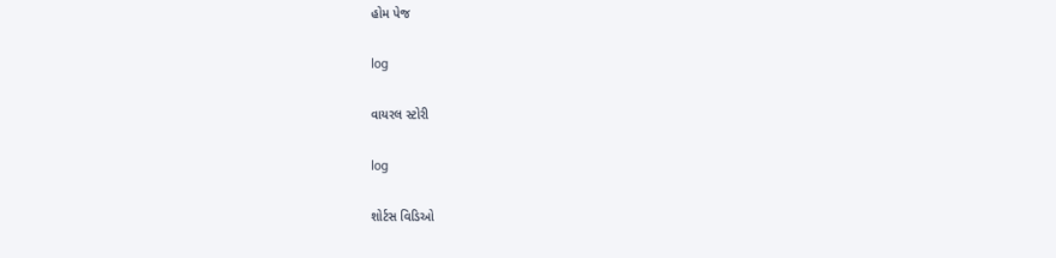હોમ પેજ

log

વાયરલ સ્ટોરી

log

શોર્ટસ વિડિઓ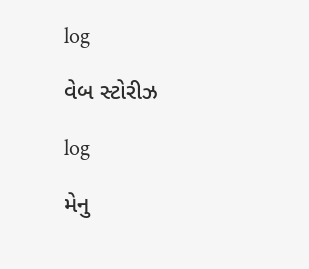log

વેબ સ્ટોરીઝ

log

મેનુ